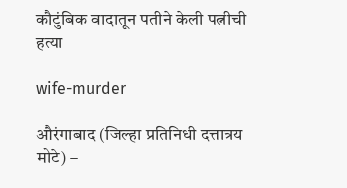कौटुंबिक वादातून पतीने केली पत्नीची हत्या

wife-murder

औरंगाबाद (जिल्हा प्रतिनिधी दत्तात्रय मोटे) –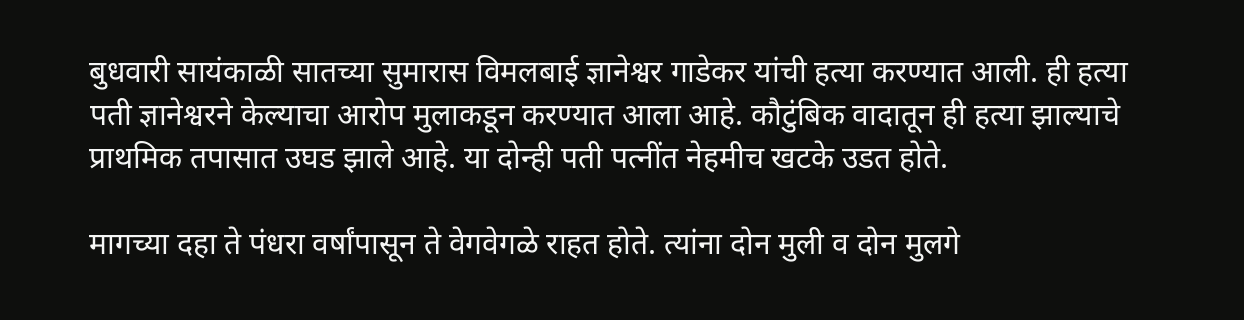बुधवारी सायंकाळी सातच्या सुमारास विमलबाई ज्ञानेश्वर गाडेकर यांची हत्या करण्यात आली. ही हत्या पती ज्ञानेश्वरने केल्याचा आरोप मुलाकडून करण्यात आला आहे. कौटुंबिक वादातून ही हत्या झाल्याचे प्राथमिक तपासात उघड झाले आहे. या दोन्ही पती पत्नींत नेहमीच खटके उडत होते.

मागच्या दहा ते पंधरा वर्षांपासून ते वेगवेगळे राहत होते. त्यांना दोन मुली व दोन मुलगे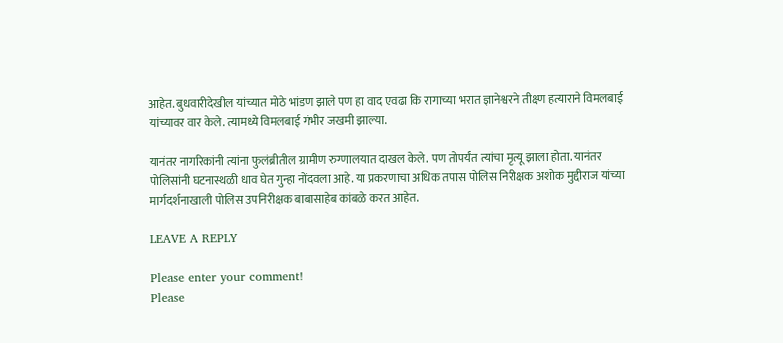आहेत. बुधवारीदेखील यांच्यात मोठे भांडण झाले पण हा वाद एवढा कि रागाच्या भरात ज्ञानेश्वरने तीक्ष्ण हत्याराने विमलबाई यांच्यावर वार केले. त्यामध्ये विमलबाई गंभीर जखमी झाल्या.

यानंतर नागरिकांनी त्यांना फुलंब्रीतील ग्रामीण रुग्णालयात दाखल केले. पण तोपर्यंत त्यांचा मृत्यू झाला होता. यानंतर पोलिसांनी घटनास्थळी धाव घेत गुन्हा नोंदवला आहे. या प्रकरणाचा अधिक तपास पोलिस निरीक्षक अशोक मुद्दीराज यांच्या मार्गदर्शनाखाली पोलिस उपनिरीक्षक बाबासाहेब कांबळे करत आहेत.

LEAVE A REPLY

Please enter your comment!
Please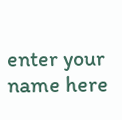enter your name here